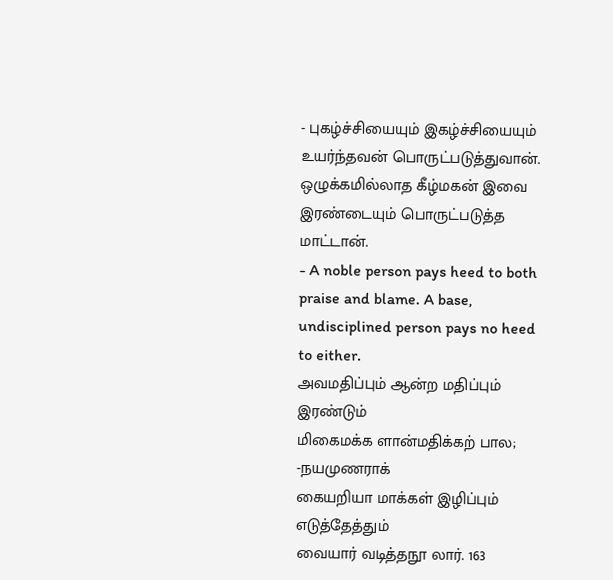- புகழ்ச்சியையும் இகழ்ச்சியையும் உயர்ந்தவன் பொருட்படுத்துவான். ஒழுக்கமில்லாத கீழ்மகன் இவை இரண்டையும் பொருட்படுத்த மாட்டான்.
- A noble person pays heed to both praise and blame. A base, undisciplined person pays no heed to either.
அவமதிப்பும் ஆன்ற மதிப்பும் இரண்டும்
மிகைமக்க ளான்மதிக்கற் பால; -நயமுணராக்
கையறியா மாக்கள் இழிப்பும் எடுத்தேத்தும்
வையார் வடித்தநூ லார். 163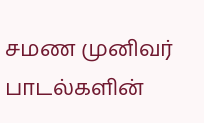சமண முனிவர் பாடல்களின்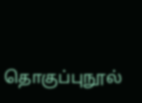தொகுப்புநூல்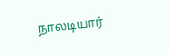நாலடியார்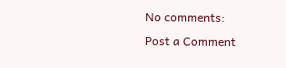No comments:
Post a Comment